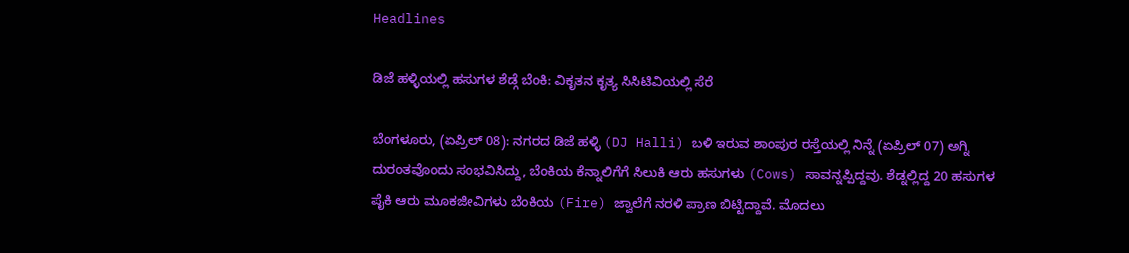Headlines

ಡಿಜೆ ಹಳ್ಳಿಯಲ್ಲಿ ಹಸುಗಳ‌ ಶೆಡ್ಗೆ ಬೆಂಕಿ: ವಿಕೃತನ ಕೃತ್ಯ ಸಿಸಿಟಿವಿಯಲ್ಲಿ ಸೆರೆ

ಬೆಂಗಳೂರು, (ಏಪ್ರಿಲ್ 08): ನಗರದ ಡಿಜೆ ಹಳ್ಳಿ (DJ Halli) ಬಳಿ ಇರುವ ಶಾಂಪುರ ರಸ್ತೆಯಲ್ಲಿ ನಿನ್ನೆ (ಏಪ್ರಿಲ್ 07) ಅಗ್ನಿ ದುರಂತವೊಂದು ಸಂಭವಿಸಿದ್ದು, ಬೆಂಕಿಯ ಕೆನ್ನಾಲಿಗೆಗೆ ಸಿಲುಕಿ ಆರು ಹಸುಗಳು (Cows) ಸಾವನ್ನಪ್ಪಿದ್ದವು. ಶೆಡ್ನಲ್ಲಿದ್ದ 20 ಹಸುಗಳ ಪೈಕಿ ಆರು ಮೂಕಜೀವಿಗಳು ಬೆಂಕಿಯ (Fire) ಜ್ವಾಲೆಗೆ ನರಳಿ ಪ್ರಾಣ ಬಿಟ್ಟಿದ್ದಾವೆ. ಮೊದಲು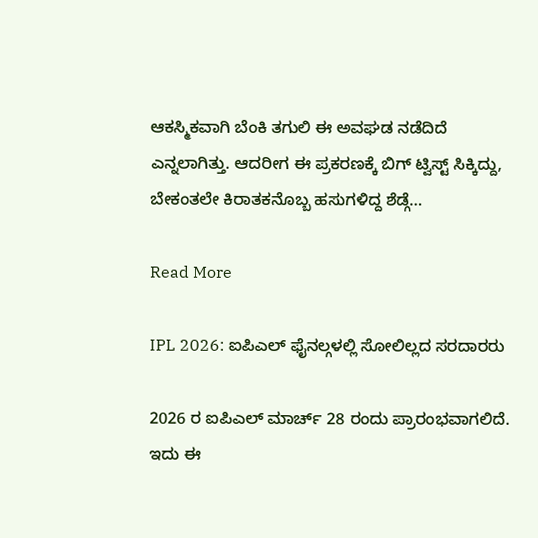ಆಕಸ್ಮಿಕವಾಗಿ ಬೆಂಕಿ ತಗುಲಿ ಈ ಅವಘಡ ನಡೆದಿದೆ ಎನ್ನಲಾಗಿತ್ತು. ಆದರೀಗ ಈ ಪ್ರಕರಣಕ್ಕೆ ಬಿಗ್ ಟ್ವಿಸ್ಟ್ ಸಿಕ್ಕಿದ್ದು, ಬೇಕಂತಲೇ ಕಿರಾತಕನೊಬ್ಬ ಹಸುಗಳಿದ್ದ ಶೆಡ್ಗೆ…

Read More

IPL 2026: ಐಪಿಎಲ್ ಫೈನಲ್ಗಳಲ್ಲಿ ಸೋಲಿಲ್ಲದ ಸರದಾರರು

2026 ರ ಐಪಿಎಲ್ ಮಾರ್ಚ್ 28 ರಂದು ಪ್ರಾರಂಭವಾಗಲಿದೆ. ಇದು ಈ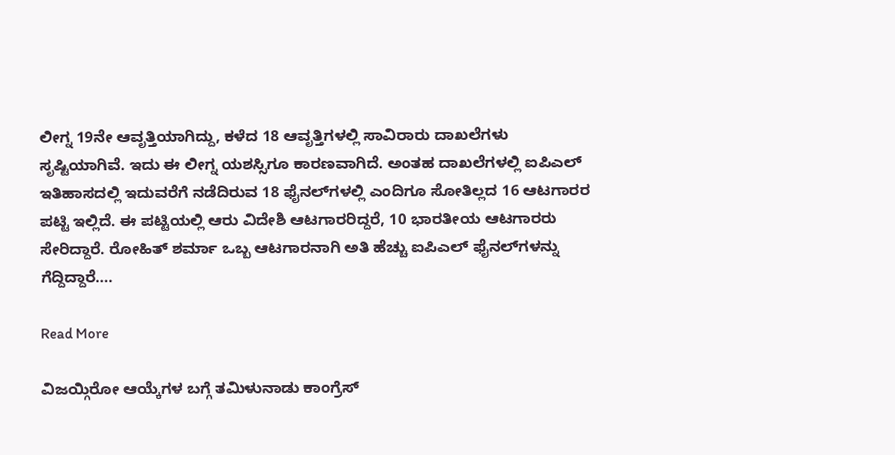ಲೀಗ್ನ 19ನೇ ಆವೃತ್ತಿಯಾಗಿದ್ದು, ಕಳೆದ 18 ಆವೃತ್ತಿಗಳಲ್ಲಿ ಸಾವಿರಾರು ದಾಖಲೆಗಳು ಸೃಷ್ಟಿಯಾಗಿವೆ. ಇದು ಈ ಲೀಗ್ನ ಯಶಸ್ಸಿಗೂ ಕಾರಣವಾಗಿದೆ. ಅಂತಹ ದಾಖಲೆಗಳಲ್ಲಿ ಐಪಿಎಲ್ ಇತಿಹಾಸದಲ್ಲಿ ಇದುವರೆಗೆ ನಡೆದಿರುವ 18 ಫೈನಲ್‌ಗಳಲ್ಲಿ ಎಂದಿಗೂ ಸೋತಿಲ್ಲದ 16 ಆಟಗಾರರ ಪಟ್ಟಿ ಇಲ್ಲಿದೆ. ಈ ಪಟ್ಟಿಯಲ್ಲಿ ಆರು ವಿದೇಶಿ ಆಟಗಾರರಿದ್ದರೆ, 10 ಭಾರತೀಯ ಆಟಗಾರರು ಸೇರಿದ್ದಾರೆ. ರೋಹಿತ್ ಶರ್ಮಾ ಒಬ್ಬ ಆಟಗಾರನಾಗಿ ಅತಿ ಹೆಚ್ಚು ಐಪಿಎಲ್ ಫೈನಲ್‌ಗಳನ್ನು ಗೆದ್ದಿದ್ದಾರೆ….

Read More

ವಿಜಯ್ಗಿರೋ ಆಯ್ಕೆಗಳ ಬಗ್ಗೆ ತಮಿಳುನಾಡು ಕಾಂಗ್ರೆಸ್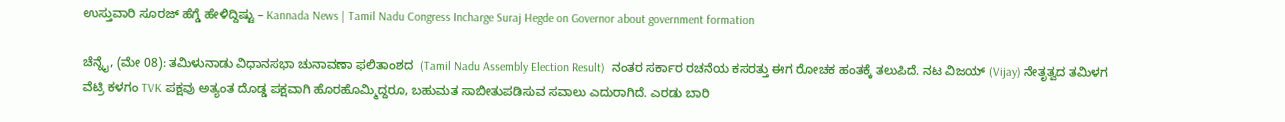ಉಸ್ತುವಾರಿ ಸೂರಜ್ ಹೆಗ್ಡೆ ಹೇಳಿದ್ದಿಷ್ಟು – Kannada News | Tamil Nadu Congress Incharge Suraj Hegde on Governor about government formation

ಚೆನ್ನೈ, (ಮೇ 08): ತಮಿಳುನಾಡು ವಿಧಾನಸಭಾ ಚುನಾವಣಾ ಫಲಿತಾಂಶದ  (Tamil Nadu Assembly Election Result)  ನಂತರ ಸರ್ಕಾರ ರಚನೆಯ ಕಸರತ್ತು ಈಗ ರೋಚಕ ಹಂತಕ್ಕೆ ತಲುಪಿದೆ. ನಟ ವಿಜಯ್ (Vijay) ನೇತೃತ್ವದ ತಮಿಳಗ ವೆಟ್ರಿ ಕಳಗಂ TVK ಪಕ್ಷವು ಅತ್ಯಂತ ದೊಡ್ಡ ಪಕ್ಷವಾಗಿ ಹೊರಹೊಮ್ಮಿದ್ದರೂ, ಬಹುಮತ ಸಾಬೀತುಪಡಿಸುವ ಸವಾಲು ಎದುರಾಗಿದೆ. ಎರಡು ಬಾರಿ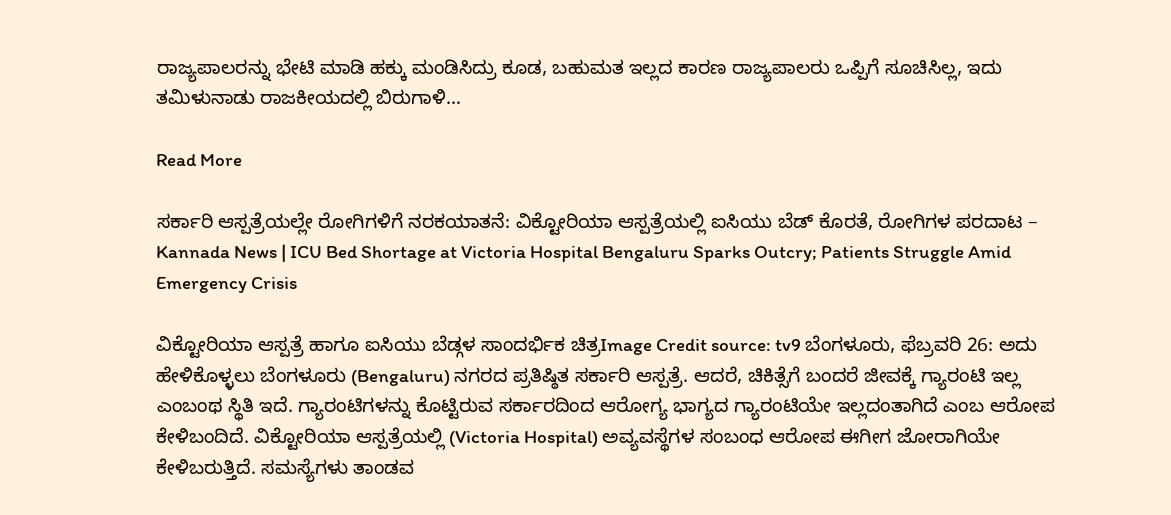ರಾಜ್ಯಪಾಲರನ್ನು ಭೇಟಿ ಮಾಡಿ ಹಕ್ಕು ಮಂಡಿಸಿದ್ರು ಕೂಡ, ಬಹುಮತ ಇಲ್ಲದ ಕಾರಣ ರಾಜ್ಯಪಾಲರು ಒಪ್ಪಿಗೆ ಸೂಚಿಸಿಲ್ಲ, ಇದು ತಮಿಳುನಾಡು ರಾಜಕೀಯದಲ್ಲಿ ಬಿರುಗಾಳಿ…

Read More

ಸರ್ಕಾರಿ ಆಸ್ಪತ್ರೆಯಲ್ಲೇ ರೋಗಿಗಳಿಗೆ ನರಕಯಾತನೆ: ವಿಕ್ಟೋರಿಯಾ ಆಸ್ಪತ್ರೆಯಲ್ಲಿ ಐಸಿಯು ಬೆಡ್ ಕೊರತೆ, ರೋಗಿಗಳ ಪರದಾಟ – Kannada News | ICU Bed Shortage at Victoria Hospital Bengaluru Sparks Outcry; Patients Struggle Amid Emergency Crisis

ವಿಕ್ಟೋರಿಯಾ ಆಸ್ಪತ್ರೆ ಹಾಗೂ ಐಸಿಯು ಬೆಡ್ಗಳ ಸಾಂದರ್ಭಿಕ ಚಿತ್ರImage Credit source: tv9 ಬೆಂಗಳೂರು, ಫೆಬ್ರವರಿ 26: ಅದು ಹೇಳಿಕೊಳ್ಳಲು ಬೆಂಗಳೂರು (Bengaluru) ನಗರದ ಪ್ರತಿಷ್ಠಿತ ಸರ್ಕಾರಿ ಆಸ್ಪತ್ರೆ. ಆದರೆ, ಚಿಕಿತ್ಸೆಗೆ ಬಂದರೆ ಜೀವಕ್ಕೆ ಗ್ಯಾರಂಟಿ ಇಲ್ಲ ಎಂಬಂಥ ಸ್ಥಿತಿ ಇದೆ. ಗ್ಯಾರಂಟಿಗಳನ್ನು ಕೊಟ್ಟಿರುವ ಸರ್ಕಾರದಿಂದ ಆರೋಗ್ಯ ಭಾಗ್ಯದ ಗ್ಯಾರಂಟಿಯೇ ಇಲ್ಲದಂತಾಗಿದೆ ಎಂಬ ಆರೋಪ ಕೇಳಿಬಂದಿದೆ. ವಿಕ್ಟೋರಿಯಾ ಆಸ್ಪತ್ರೆಯಲ್ಲಿ (Victoria Hospital) ಅವ್ಯವಸ್ಥೆಗಳ ಸಂಬಂಧ ಆರೋಪ ಈಗೀಗ ಜೋರಾಗಿಯೇ ಕೇಳಿಬರುತ್ತಿದೆ. ಸಮಸ್ಯೆಗಳು ತಾಂಡವ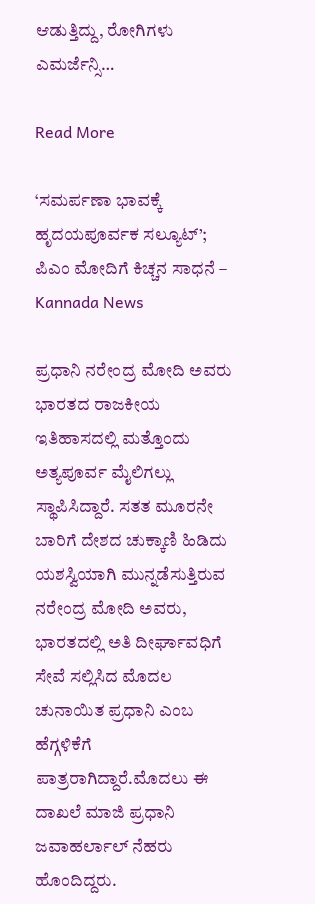ಆಡುತ್ತಿದ್ದು, ರೋಗಿಗಳು ಎಮರ್ಜೆನ್ಸಿ…

Read More

‘ಸಮರ್ಪಣಾ ಭಾವಕ್ಕೆ ಹೃದಯಪೂರ್ವಕ ಸಲ್ಯೂಟ್’; ಪಿಎಂ ಮೋದಿಗೆ ಕಿಚ್ಚನ ಸಾಧನೆ – Kannada News

ಪ್ರಧಾನಿ ನರೇಂದ್ರ ಮೋದಿ ಅವರು ಭಾರತದ ರಾಜಕೀಯ ಇತಿಹಾಸದಲ್ಲಿ ಮತ್ತೊಂದು ಅತ್ಯಪೂರ್ವ ಮೈಲಿಗಲ್ಲು ಸ್ಥಾಪಿಸಿದ್ದಾರೆ. ಸತತ ಮೂರನೇ ಬಾರಿಗೆ ದೇಶದ ಚುಕ್ಕಾಣಿ ಹಿಡಿದು ಯಶಸ್ವಿಯಾಗಿ ಮುನ್ನಡೆಸುತ್ತಿರುವ ನರೇಂದ್ರ ಮೋದಿ ಅವರು, ಭಾರತದಲ್ಲಿ ಅತಿ ದೀರ್ಘಾವಧಿಗೆ ಸೇವೆ ಸಲ್ಲಿಸಿದ ಮೊದಲ ಚುನಾಯಿತ ಪ್ರಧಾನಿ ಎಂಬ ಹೆಗ್ಗಳಿಕೆಗೆ ಪಾತ್ರರಾಗಿದ್ದಾರೆ.ಮೊದಲು ಈ ದಾಖಲೆ ಮಾಜಿ ಪ್ರಧಾನಿ ಜವಾಹರ್ಲಾಲ್ ನೆಹರು ಹೊಂದಿದ್ದರು.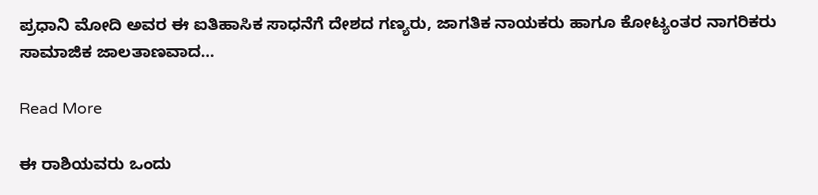ಪ್ರಧಾನಿ ಮೋದಿ ಅವರ ಈ ಐತಿಹಾಸಿಕ ಸಾಧನೆಗೆ ದೇಶದ ಗಣ್ಯರು, ಜಾಗತಿಕ ನಾಯಕರು ಹಾಗೂ ಕೋಟ್ಯಂತರ ನಾಗರಿಕರು ಸಾಮಾಜಿಕ ಜಾಲತಾಣವಾದ…

Read More

ಈ ರಾಶಿಯವರು ಒಂದು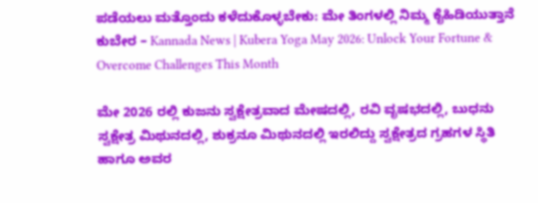ಪಡೆಯಲು ಮತ್ತೊಂದು ಕಳೆದುಕೊಳ್ಳಬೇಕು: ಮೇ ತಿಂಗಳಲ್ಲಿ ನಿಮ್ಮ ಕೈಹಿಡಿಯುತ್ತಾನೆ ಕುಬೇರ – Kannada News | Kubera Yoga May 2026: Unlock Your Fortune & Overcome Challenges This Month

ಮೇ 2026 ರಲ್ಲಿ ಕುಜನು ಸ್ವಕ್ಷೇತ್ರವಾದ ಮೇಷದಲ್ಲಿ, ರವಿ ವೃಷಭದಲ್ಲಿ, ಬುಧನು ಸ್ವಕ್ಷೇತ್ರ ಮಿಥುನದಲ್ಲಿ, ಶುಕ್ರನೂ ಮಿಥುನದಲ್ಲಿ ಇರಲಿದ್ದು ಸ್ವಕ್ಷೇತ್ರದ ಗ್ರಹಗಳ ಸ್ಥಿತಿ ಹಾಗೂ ಅವರ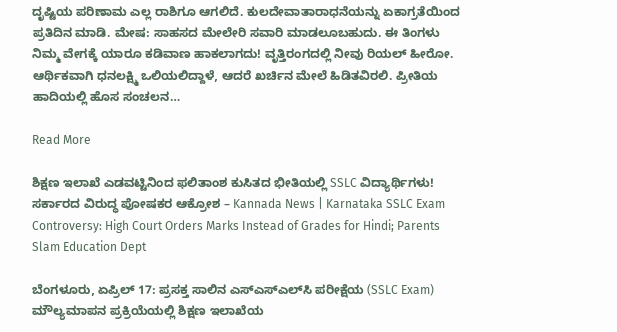ದೃಷ್ಟಿಯ ಪರಿಣಾಮ ಎಲ್ಲ ರಾಶಿಗೂ ಆಗಲಿದೆ. ಕುಲದೇವಾತಾರಾಧನೆಯನ್ನು ಏಕಾಗ್ರತೆಯಿಂದ ಪ್ರತಿದಿನ ಮಾಡಿ. ಮೇಷ: ಸಾಹಸದ ಮೇಲೇರಿ ಸವಾರಿ ಮಾಡಲೂಬಹುದು. ಈ ತಿಂಗಳು ನಿಮ್ಮ ವೇಗಕ್ಕೆ ಯಾರೂ ಕಡಿವಾಣ ಹಾಕಲಾಗದು! ವೃತ್ತಿರಂಗದಲ್ಲಿ ನೀವು ರಿಯಲ್ ಹೀರೋ. ಆರ್ಥಿಕವಾಗಿ ಧನಲಕ್ಷ್ಮಿ ಒಲಿಯಲಿದ್ದಾಳೆ, ಆದರೆ ಖರ್ಚಿನ ಮೇಲೆ ಹಿಡಿತವಿರಲಿ. ಪ್ರೀತಿಯ ಹಾದಿಯಲ್ಲಿ ಹೊಸ ಸಂಚಲನ…

Read More

ಶಿಕ್ಷಣ ಇಲಾಖೆ ಎಡವಟ್ಟಿನಿಂದ ಫಲಿತಾಂಶ ಕುಸಿತದ ಭೀತಿಯಲ್ಲಿ SSLC ವಿದ್ಯಾರ್ಥಿಗಳು! ಸರ್ಕಾರದ ವಿರುದ್ಧ ಪೋಷಕರ ಆಕ್ರೋಶ – Kannada News | Karnataka SSLC Exam Controversy: High Court Orders Marks Instead of Grades for Hindi; Parents Slam Education Dept

ಬೆಂಗಳೂರು, ಏಪ್ರಿಲ್ 17: ಪ್ರಸಕ್ತ ಸಾಲಿನ ಎಸ್‌ಎಸ್‌ಎಲ್‌ಸಿ ಪರೀಕ್ಷೆಯ (SSLC Exam) ಮೌಲ್ಯಮಾಪನ ಪ್ರಕ್ರಿಯೆಯಲ್ಲಿ ಶಿಕ್ಷಣ ಇಲಾಖೆಯ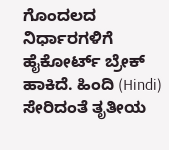ಗೊಂದಲದ ನಿರ್ಧಾರಗಳಿಗೆ ಹೈಕೋರ್ಟ್ ಬ್ರೇಕ್ ಹಾಕಿದೆ. ಹಿಂದಿ (Hindi) ಸೇರಿದಂತೆ ತೃತೀಯ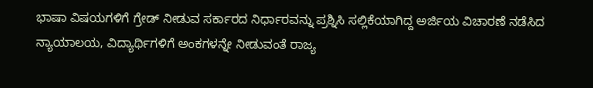ಭಾಷಾ ವಿಷಯಗಳಿಗೆ ಗ್ರೇಡ್ ನೀಡುವ ಸರ್ಕಾರದ ನಿರ್ಧಾರವನ್ನು ಪ್ರಶ್ನಿಸಿ ಸಲ್ಲಿಕೆಯಾಗಿದ್ದ ಅರ್ಜಿಯ ವಿಚಾರಣೆ ನಡೆಸಿದ ನ್ಯಾಯಾಲಯ, ವಿದ್ಯಾರ್ಥಿಗಳಿಗೆ ಅಂಕಗಳನ್ನೇ ನೀಡುವಂತೆ ರಾಜ್ಯ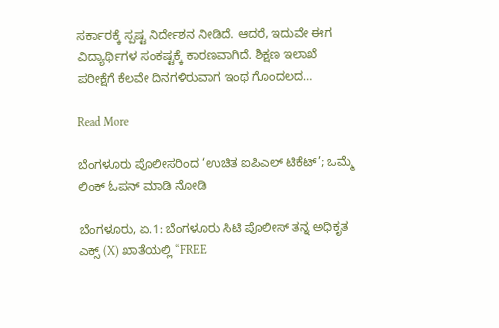ಸರ್ಕಾರಕ್ಕೆ ಸ್ಪಷ್ಟ ನಿರ್ದೇಶನ ನೀಡಿದೆ. ಆದರೆ, ಇದುವೇ ಈಗ ವಿದ್ಯಾರ್ಥಿಗಳ ಸಂಕಷ್ಟಕ್ಕೆ ಕಾರಣವಾಗಿದೆ. ಶಿಕ್ಷಣ ಇಲಾಖೆ ಪರೀಕ್ಷೆಗೆ ಕೆಲವೇ ದಿನಗಳಿರುವಾಗ ಇಂಥ ಗೊಂದಲದ…

Read More

ಬೆಂಗಳೂರು ಪೊಲೀಸರಿಂದ ‘ಉಚಿತ ಐಪಿಎಲ್ ಟಿಕೆಟ್’; ಒಮ್ಮೆ ಲಿಂಕ್ ಓಪನ್ ಮಾಡಿ ನೋಡಿ

ಬೆಂಗಳೂರು, ಏ.1: ಬೆಂಗಳೂರು ಸಿಟಿ ಪೊಲೀಸ್ ತನ್ನ ಅಧಿಕೃತ ಎಕ್ಸ್ (X) ಖಾತೆಯಲ್ಲಿ “FREE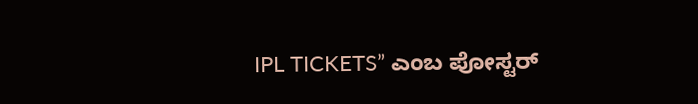IPL TICKETS” ಎಂಬ ಪೋಸ್ಟರ್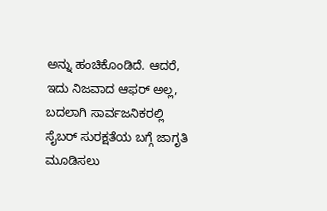ಅನ್ನು ಹಂಚಿಕೊಂಡಿದೆ. ಆದರೆ, ಇದು ನಿಜವಾದ ಆಫರ್ ಅಲ್ಲ, ಬದಲಾಗಿ ಸಾರ್ವಜನಿಕರಲ್ಲಿ ಸೈಬರ್ ಸುರಕ್ಷತೆಯ ಬಗ್ಗೆ ಜಾಗೃತಿ ಮೂಡಿಸಲು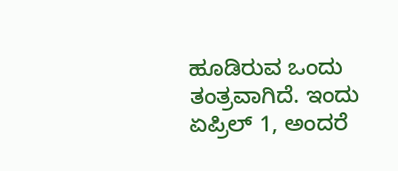ಹೂಡಿರುವ ಒಂದು ತಂತ್ರವಾಗಿದೆ. ಇಂದು ಏಪ್ರಿಲ್ 1, ಅಂದರೆ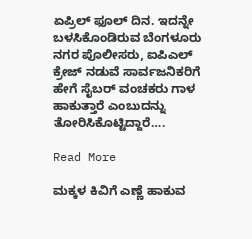ಏಪ್ರಿಲ್ ಫೂಲ್ ದಿನ. ಇದನ್ನೇ ಬಳಸಿಕೊಂಡಿರುವ ಬೆಂಗಳೂರು ನಗರ ಪೊಲೀಸರು, ಐಪಿಎಲ್ ಕ್ರೇಜ್ ನಡುವೆ ಸಾರ್ವಜನಿಕರಿಗೆ ಹೇಗೆ ಸೈಬರ್ ವಂಚಕರು ಗಾಳ ಹಾಕುತ್ತಾರೆ ಎಂಬುದನ್ನು ತೋರಿಸಿಕೊಟ್ಟಿದ್ದಾರೆ….

Read More

ಮಕ್ಕಳ ಕಿವಿಗೆ ಎಣ್ಣೆ ಹಾಕುವ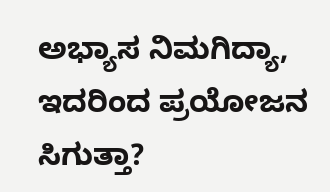ಅಭ್ಯಾಸ ನಿಮಗಿದ್ಯಾ, ಇದರಿಂದ ಪ್ರಯೋಜನ ಸಿಗುತ್ತಾ?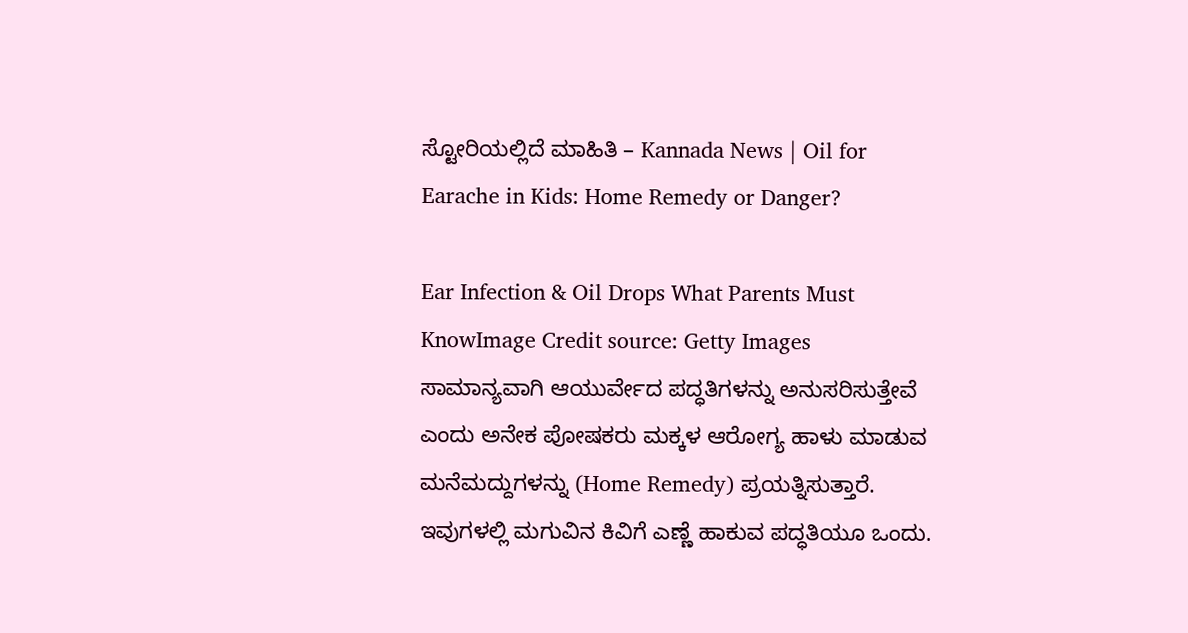ಸ್ಟೋರಿಯಲ್ಲಿದೆ ಮಾಹಿತಿ – Kannada News | Oil for Earache in Kids: Home Remedy or Danger?

Ear Infection & Oil Drops What Parents Must KnowImage Credit source: Getty Images ಸಾಮಾನ್ಯವಾಗಿ ಆಯುರ್ವೇದ ಪದ್ಧತಿಗಳನ್ನು ಅನುಸರಿಸುತ್ತೇವೆ ಎಂದು ಅನೇಕ ಪೋಷಕರು ಮಕ್ಕಳ ಆರೋಗ್ಯ ಹಾಳು ಮಾಡುವ ಮನೆಮದ್ದುಗಳನ್ನು (Home Remedy) ಪ್ರಯತ್ನಿಸುತ್ತಾರೆ. ಇವುಗಳಲ್ಲಿ ಮಗುವಿನ ಕಿವಿಗೆ ಎಣ್ಣೆ ಹಾಕುವ ಪದ್ಧತಿಯೂ ಒಂದು.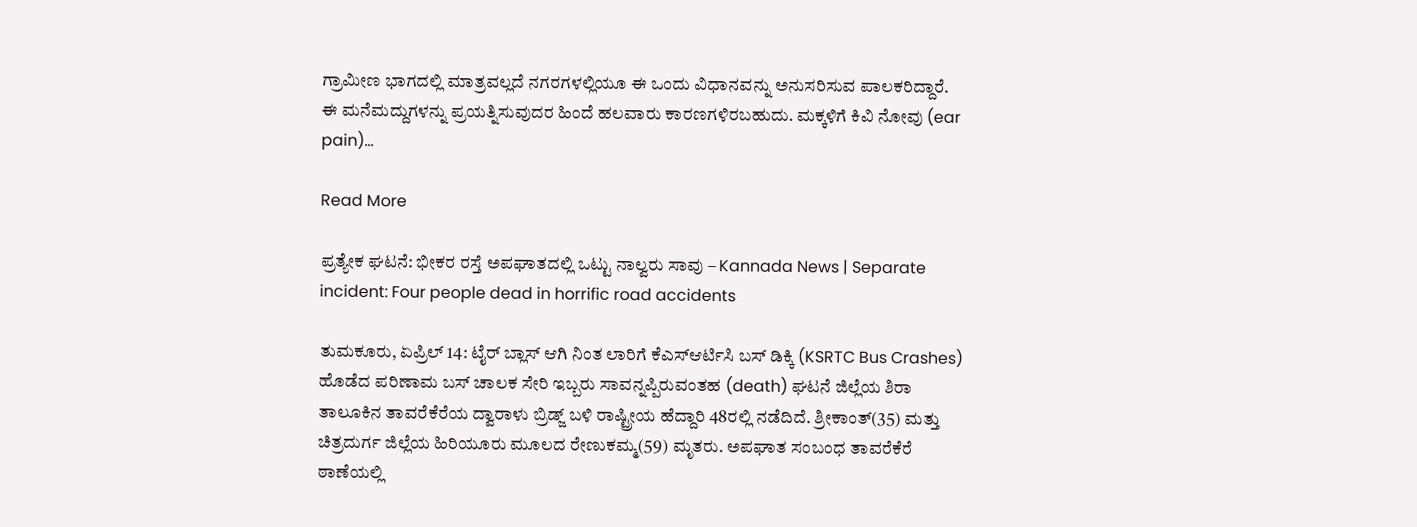ಗ್ರಾಮೀಣ ಭಾಗದಲ್ಲಿ ಮಾತ್ರವಲ್ಲದೆ ನಗರಗಳಲ್ಲಿಯೂ ಈ ಒಂದು ವಿಧಾನವನ್ನು ಅನುಸರಿಸುವ ಪಾಲಕರಿದ್ದಾರೆ. ಈ ಮನೆಮದ್ದುಗಳನ್ನು ಪ್ರಯತ್ನಿಸುವುದರ ಹಿಂದೆ ಹಲವಾರು ಕಾರಣಗಳಿರಬಹುದು. ಮಕ್ಕಳಿಗೆ ಕಿವಿ ನೋವು (ear pain)…

Read More

ಪ್ರತ್ಯೇಕ ಘಟನೆ: ಭೀಕರ ರಸ್ತೆ ಅಪಘಾತದಲ್ಲಿ ಒಟ್ಟು ನಾಲ್ವರು ಸಾವು – Kannada News | Separate incident: Four people dead in horrific road accidents

ತುಮಕೂರು, ಏಪ್ರಿಲ್ 14: ಟೈರ್ ಬ್ಲಾಸ್ ಆಗಿ ನಿಂತ ಲಾರಿಗೆ ಕೆಎಸ್ಆರ್ಟಿಸಿ ಬಸ್ ಡಿಕ್ಕಿ (KSRTC Bus Crashes) ಹೊಡೆದ ಪರಿಣಾಮ ಬಸ್ ಚಾಲಕ ಸೇರಿ ಇಬ್ಬರು ಸಾವನ್ನಪ್ಪಿರುವಂತಹ (death) ಘಟನೆ ಜಿಲ್ಲೆಯ ಶಿರಾ ತಾಲೂಕಿನ ತಾವರೆಕೆರೆಯ ದ್ವಾರಾಳು ಬ್ರಿಡ್ಜ್ ಬಳಿ ರಾಷ್ಟ್ರೀಯ ಹೆದ್ದಾರಿ 48ರಲ್ಲಿ ನಡೆದಿದೆ. ಶ್ರೀಕಾಂತ್(35) ಮತ್ತು ಚಿತ್ರದುರ್ಗ ಜಿಲ್ಲೆಯ ಹಿರಿಯೂರು ಮೂಲದ ರೇಣುಕಮ್ಮ(59) ಮೃತರು. ಅಪಘಾತ ಸಂಬಂಧ ತಾವರೆಕೆರೆ ಠಾಣೆಯಲ್ಲಿ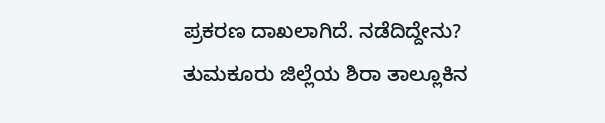ಪ್ರಕರಣ ದಾಖಲಾಗಿದೆ. ನಡೆದಿದ್ದೇನು? ತುಮಕೂರು ಜಿಲ್ಲೆಯ ಶಿರಾ ತಾಲ್ಲೂಕಿನ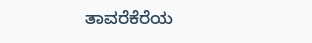ತಾವರೆಕೆರೆಯ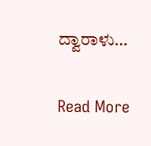ದ್ವಾರಾಳು…

Read More